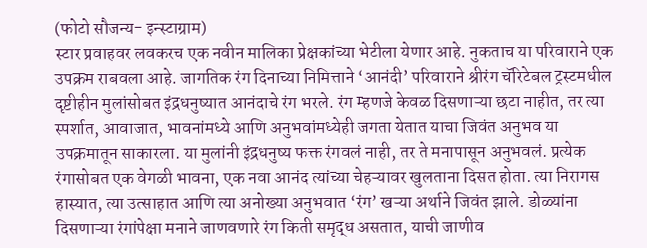(फोटो सौजन्य- इन्स्टाग्राम)
स्टार प्रवाहवर लवकरच एक नवीन मालिका प्रेक्षकांच्या भेटीला येणार आहे. नुकताच या परिवाराने एक उपक्रम राबवला आहे. जागतिक रंग दिनाच्या निमित्ताने ‘आनंदी’ परिवाराने श्रीरंग चॅरिटेबल ट्रस्टमधील दृष्टीहीन मुलांसोबत इंद्रधनुष्यात आनंदाचे रंग भरले. रंग म्हणजे केवळ दिसणाऱ्या छटा नाहीत, तर त्या स्पर्शात, आवाजात, भावनांमध्ये आणि अनुभवांमध्येही जगता येतात याचा जिवंत अनुभव या उपक्रमातून साकारला. या मुलांनी इंद्रधनुष्य फक्त रंगवलं नाही, तर ते मनापासून अनुभवलं. प्रत्येक रंगासोबत एक वेगळी भावना, एक नवा आनंद त्यांच्या चेहऱ्यावर खुलताना दिसत होता. त्या निरागस हास्यात, त्या उत्साहात आणि त्या अनोख्या अनुभवात ‘रंग’ खऱ्या अर्थाने जिवंत झाले. डोळ्यांना दिसणाऱ्या रंगांपेक्षा मनाने जाणवणारे रंग किती समृद्ध असतात, याची जाणीव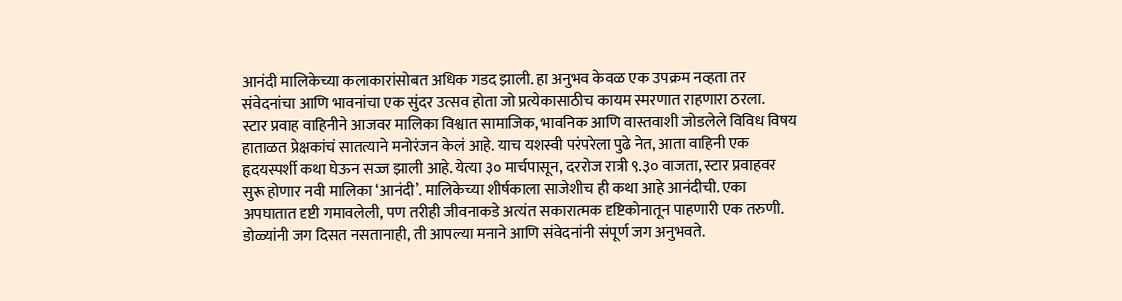आनंदी मालिकेच्या कलाकारांसोबत अधिक गडद झाली. हा अनुभव केवळ एक उपक्रम नव्हता तर संवेदनांचा आणि भावनांचा एक सुंदर उत्सव होता जो प्रत्येकासाठीच कायम स्मरणात राहणारा ठरला.
स्टार प्रवाह वाहिनीने आजवर मालिका विश्वात सामाजिक, भावनिक आणि वास्तवाशी जोडलेले विविध विषय हाताळत प्रेक्षकांचं सातत्याने मनोरंजन केलं आहे. याच यशस्वी परंपरेला पुढे नेत, आता वाहिनी एक हृदयस्पर्शी कथा घेऊन सज्ज झाली आहे. येत्या ३० मार्चपासून, दररोज रात्री ९.३० वाजता, स्टार प्रवाहवर सुरू होणार नवी मालिका ‘आनंदी’. मालिकेच्या शीर्षकाला साजेशीच ही कथा आहे आनंदीची. एका अपघातात दृष्टी गमावलेली, पण तरीही जीवनाकडे अत्यंत सकारात्मक दृष्टिकोनातून पाहणारी एक तरुणी. डोळ्यांनी जग दिसत नसतानाही, ती आपल्या मनाने आणि संवेदनांनी संपूर्ण जग अनुभवते.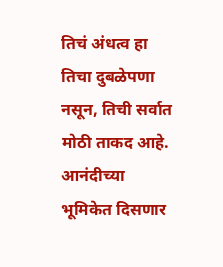तिचं अंधत्व हा तिचा दुबळेपणा नसून, तिची सर्वात मोठी ताकद आहे. आनंदीच्या भूमिकेत दिसणार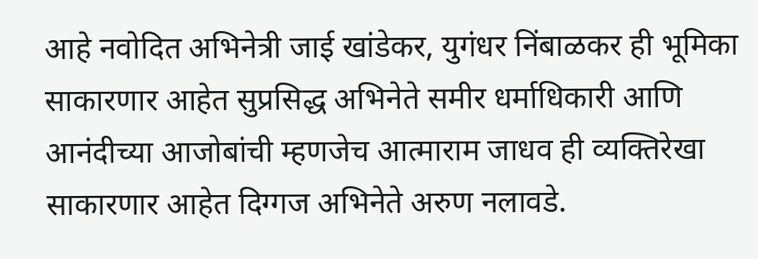आहे नवोदित अभिनेत्री जाई खांडेकर, युगंधर निंबाळकर ही भूमिका साकारणार आहेत सुप्रसिद्ध अभिनेते समीर धर्माधिकारी आणि आनंदीच्या आजोबांची म्हणजेच आत्माराम जाधव ही व्यक्तिरेखा साकारणार आहेत दिग्गज अभिनेते अरुण नलावडे.